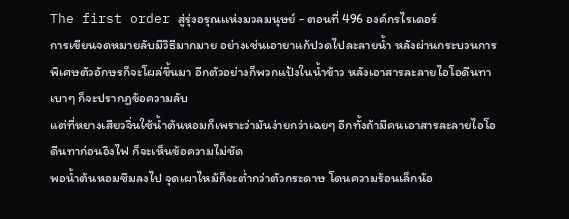The first order สู่รุ่งอรุณเเห่งมวลมนุษย์ - ตอนที่ 496 องค์กรไรเดอร์
การเขียนจดหมายลับมีวิธีมากมาย อย่างเช่นเอายาแก้ปวดไปละลายน้ำ หลังผ่านกระบวนการพิเศษตัวอักษรก็จะโผล่ขึ้นมา อีกตัวอย่างก็พวกแป้งในน้ำข้าว หลังเอาสารละลายไอโอดีนทาเบาๆ ก็จะปรากฏข้อความลับ
แต่ที่หยางเสียวจิ่นใช้น้ำต้นหอมก็เพราะว่ามันง่ายกว่าเฉยๆ อีกทั้งถ้ามีคนเอาสารละลายไอโอดีนทาก่อนอิงไฟ ก็จะเห็นข้อความไม่ชัด
พอน้ำต้นหอมซึมลงไป จุดเผาไหม้ก็จะต่ำกว่าตัวกระดาษ โดนความร้อนเล็กน้อ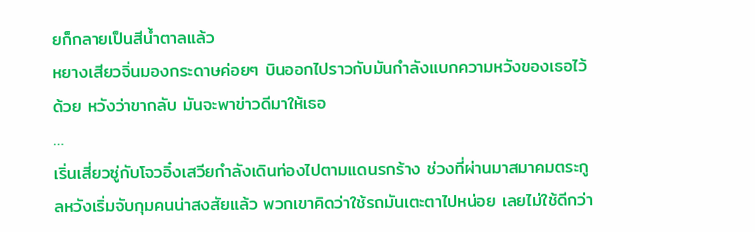ยก็กลายเป็นสีน้ำตาลแล้ว
หยางเสียวจิ่นมองกระดาษค่อยๆ บินออกไปราวกับมันกำลังแบกความหวังของเธอไว้ด้วย หวังว่าขากลับ มันจะพาข่าวดีมาให้เธอ
…
เริ่นเสี่ยวซู่กับโจวอิ๋งเสวียกำลังเดินท่องไปตามแดนรกร้าง ช่วงที่ผ่านมาสมาคมตระกูลหวังเริ่มจับกุมคนน่าสงสัยแล้ว พวกเขาคิดว่าใช้รถมันเตะตาไปหน่อย เลยไม่ใช้ดีกว่า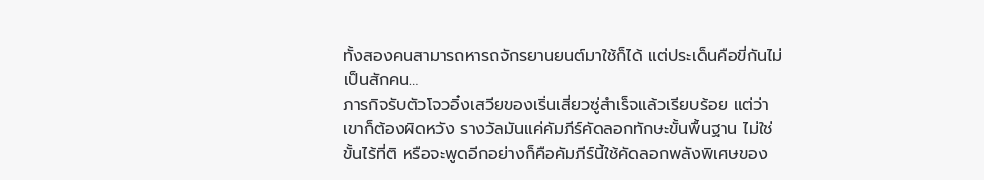ทั้งสองคนสามารถหารถจักรยานยนต์มาใช้ก็ได้ แต่ประเด็นคือขี่กันไม่เป็นสักคน…
ภารกิจรับตัวโจวอิ๋งเสวียของเริ่นเสี่ยวซู่สำเร็จแล้วเรียบร้อย แต่ว่าเขาก็ต้องผิดหวัง รางวัลมันแค่คัมภีร์คัดลอกทักษะขั้นพื้นฐาน ไม่ใช่ขั้นไร้ที่ติ หรือจะพูดอีกอย่างก็คือคัมภีร์นี้ใช้คัดลอกพลังพิเศษของ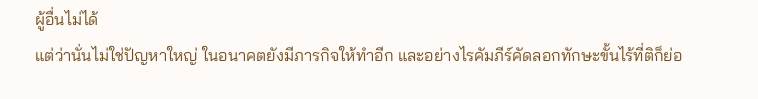ผู้อื่นไม่ได้
แต่ว่านั่นไม่ใช่ปัญหาใหญ่ ในอนาคตยังมีภารกิจให้ทำอีก และอย่างไรคัมภีร์คัดลอกทักษะขั้นไร้ที่ติก็ย่อ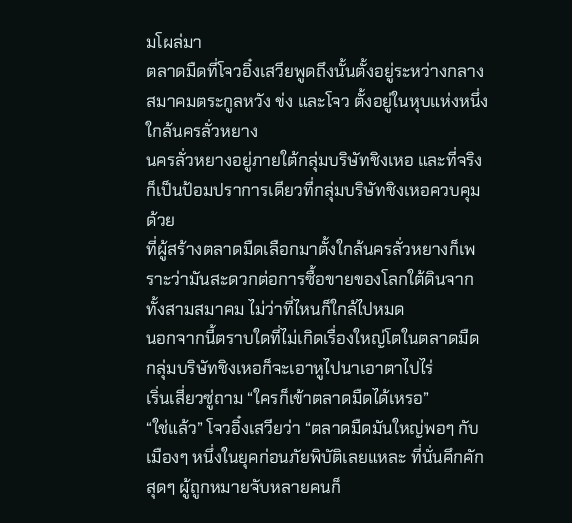มโผล่มา
ตลาดมืดที่โจวอิ๋งเสวียพูดถึงนั้นตั้งอยู่ระหว่างกลางสมาคมตระกูลหวัง ข่ง และโจว ตั้งอยู่ในหุบแห่งหนึ่งใกล้นครลั่วหยาง
นครลั่วหยางอยู่ภายใต้กลุ่มบริษัทชิงเหอ และที่จริงก็เป็นป้อมปราการเดียวที่กลุ่มบริษัทชิงเหอควบคุมด้วย
ที่ผู้สร้างตลาดมืดเลือกมาตั้งใกล้นครลั่วหยางก็เพราะว่ามันสะดวกต่อการซื้อขายของโลกใต้ดินจากทั้งสามสมาคม ไม่ว่าที่ไหนก็ใกล้ไปหมด
นอกจากนี้ตราบใดที่ไม่เกิดเรื่องใหญ่โตในตลาดมืด กลุ่มบริษัทชิงเหอก็จะเอาหูไปนาเอาตาไปไร่
เริ่นเสี่ยวซู่ถาม “ใครก็เข้าตลาดมืดได้เหรอ”
“ใช่แล้ว” โจวอิ๋งเสวียว่า “ตลาดมืดมันใหญ่พอๆ กับเมืองๆ หนึ่งในยุคก่อนภัยพิบัติเลยแหละ ที่นั่นคึกคักสุดๆ ผู้ถูกหมายจับหลายคนก็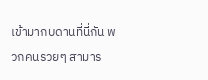เข้ามากบดานที่นี่กัน พวกคนรวยๆ สามาร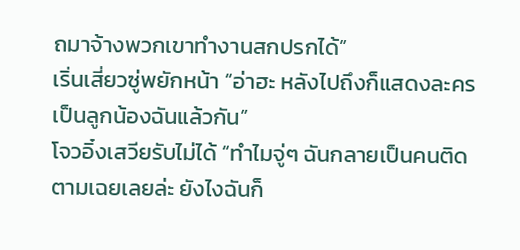ถมาจ้างพวกเขาทำงานสกปรกได้”
เริ่นเสี่ยวซู่พยักหน้า “อ่าฮะ หลังไปถึงก็แสดงละครเป็นลูกน้องฉันแล้วกัน”
โจวอิ๋งเสวียรับไม่ได้ “ทำไมจู่ๆ ฉันกลายเป็นคนติดตามเฉยเลยล่ะ ยังไงฉันก็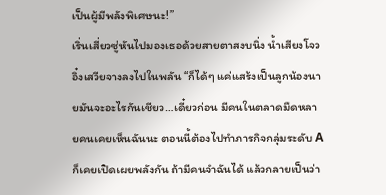เป็นผู้มีพลังพิเศษนะ!”
เริ่นเสี่ยวซู่หันไปมองเธอด้วยสายตาสงบนิ่ง น้ำเสียงโจวอิ๋งเสวียจางลงไปในพลัน “ก็ได้ๆ แค่แสร้งเป็นลูกน้องนายมันจะอะไรกันเชียว…เดี๋ยวก่อน มีคนในตลาดมืดหลายคนเคยเห็นฉันนะ ตอนนี้ต้องไปทำภารกิจกลุ่มระดับ A ก็เคยเปิดเผยพลังกัน ถ้ามีคนจำฉันได้ แล้วกลายเป็นว่า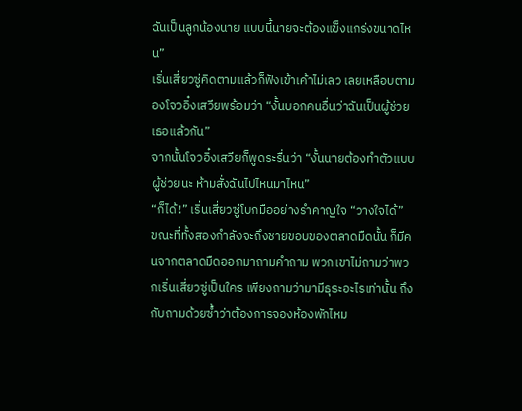ฉันเป็นลูกน้องนาย แบบนี้นายจะต้องแข็งแกร่งขนาดไหน”
เริ่นเสี่ยวซู่คิดตามแล้วก็ฟังเข้าเค้าไม่เลว เลยเหลือบตามองโจวอิ๋งเสวียพร้อมว่า “งั้นบอกคนอื่นว่าฉันเป็นผู้ช่วยเธอแล้วกัน”
จากนั้นโจวอิ๋งเสวียก็พูดระรื่นว่า “งั้นนายต้องทำตัวแบบผู้ช่วยนะ ห้ามสั่งฉันไปไหนมาไหน”
“ก็ได้!” เริ่นเสี่ยวซู่โบกมืออย่างรำคาญใจ “วางใจได้”
ขณะที่ทั้งสองกำลังจะถึงชายขอบของตลาดมืดนั้น ก็มีคนจากตลาดมืดออกมาถามคำถาม พวกเขาไม่ถามว่าพวกเริ่นเสี่ยวซู่เป็นใคร เพียงถามว่ามามีธุระอะไรเท่านั้น ถึงกับถามด้วยซ้ำว่าต้องการจองห้องพักไหม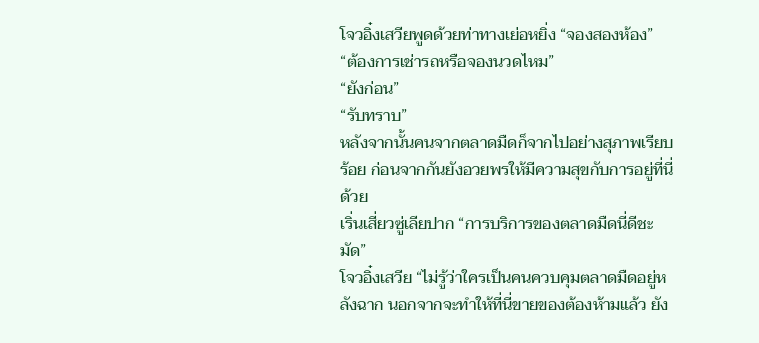โจวอิ๋งเสวียพูดด้วยท่าทางเย่อหยิ่ง “จองสองห้อง”
“ต้องการเช่ารถหรือจองนวดไหม”
“ยังก่อน”
“รับทราบ”
หลังจากนั้นคนจากตลาดมืดก็จากไปอย่างสุภาพเรียบร้อย ก่อนจากกันยังอวยพรให้มีความสุขกับการอยู่ที่นี่ด้วย
เริ่นเสี่ยวซู่เลียปาก “การบริการของตลาดมืดนี่ดีชะมัด”
โจวอิ๋งเสวีย “ไม่รู้ว่าใครเป็นคนควบคุมตลาดมืดอยู่หลังฉาก นอกจากจะทำให้ที่นี่ขายของต้องห้ามแล้ว ยัง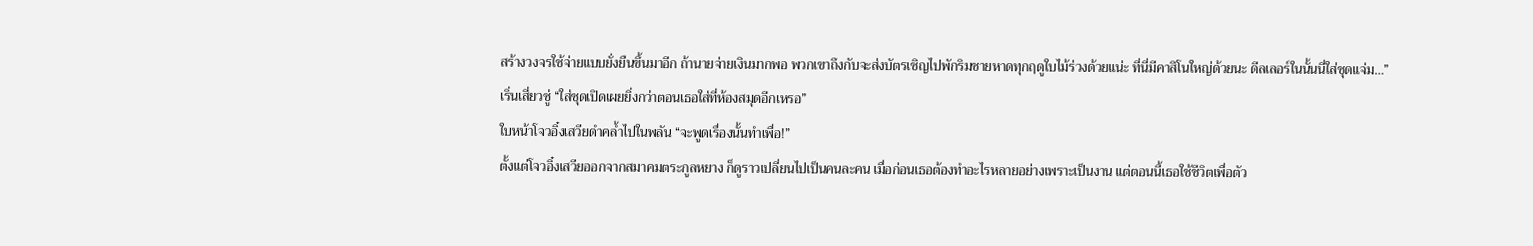สร้างวงจรใช้จ่ายแบบยั่งยืนขึ้นมาอีก ถ้านายจ่ายเงินมากพอ พวกเขาถึงกับจะส่งบัตรเชิญไปพักริมชายหาดทุกฤดูใบไม้ร่วงด้วยแน่ะ ที่นี่มีคาสิโนใหญ่ด้วยนะ ดีลเลอร์ในนั้นนี่ใส่ชุดแจ่ม…”
เริ่นเสี่ยวซู่ “ใส่ชุดเปิดเผยยิ่งกว่าตอนเธอใส่ที่ห้องสมุดอีกเหรอ”
ใบหน้าโจวอิ๋งเสวียดำคล้ำไปในพลัน “จะพูดเรื่องนั้นทำเพื่อ!”
ตั้งแต่โจวอิ๋งเสวียออกจากสมาคมตระกูลหยาง ก็ดูราวเปลี่ยนไปเป็นคนละคน เมื่อก่อนเธอต้องทำอะไรหลายอย่างเพราะเป็นงาน แต่ตอนนี้เธอใช้ชีวิตเพื่อตัว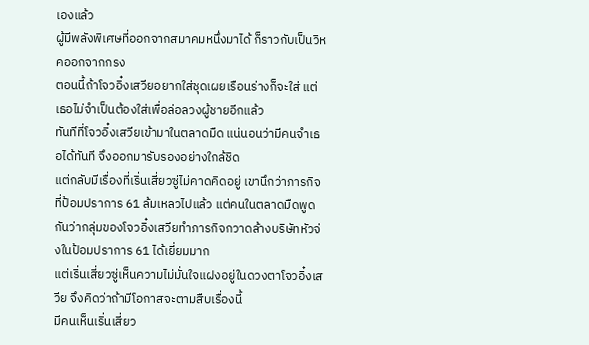เองแล้ว
ผู้มีพลังพิเศษที่ออกจากสมาคมหนึ่งมาได้ ก็ราวกับเป็นวิหคออกจากกรง
ตอนนี้ถ้าโจวอิ๋งเสวียอยากใส่ชุดเผยเรือนร่างก็จะใส่ แต่เธอไม่จำเป็นต้องใส่เพื่อล่อลวงผู้ชายอีกแล้ว
ทันทีที่โจวอิ๋งเสวียเข้ามาในตลาดมืด แน่นอนว่ามีคนจำเธอได้ทันที จึงออกมารับรองอย่างใกล้ชิด
แต่กลับมีเรื่องที่เริ่นเสี่ยวซู่ไม่คาดคิดอยู่ เขานึกว่าภารกิจที่ป้อมปราการ 61 ล้มเหลวไปแล้ว แต่คนในตลาดมืดพูดกันว่ากลุ่มของโจวอิ๋งเสวียทำภารกิจกวาดล้างบริษัทหัวจ่งในป้อมปราการ 61 ได้เยี่ยมมาก
แต่เริ่นเสี่ยวซู่เห็นความไม่มั่นใจแฝงอยู่ในดวงตาโจวอิ๋งเสวีย จึงคิดว่าถ้ามีโอกาสจะตามสืบเรื่องนี้
มีคนเห็นเริ่นเสี่ยว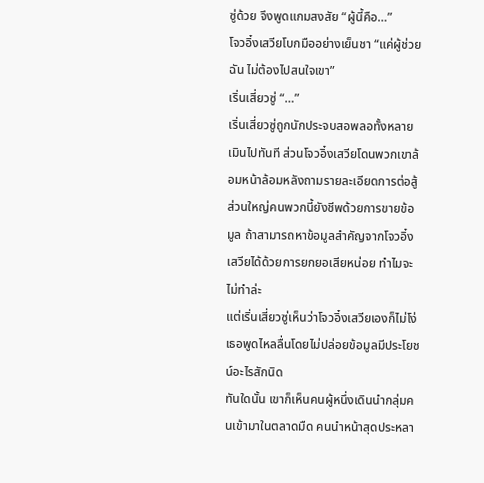ซู่ด้วย จึงพูดแกมสงสัย “ผู้นี้คือ…”
โจวอิ๋งเสวียโบกมืออย่างเย็นชา “แค่ผู้ช่วยฉัน ไม่ต้องไปสนใจเขา”
เริ่นเสี่ยวซู่ “…”
เริ่นเสี่ยวซู่ถูกนักประจบสอพลอทั้งหลายเมินไปทันที ส่วนโจวอิ๋งเสวียโดนพวกเขาล้อมหน้าล้อมหลังถามรายละเอียดการต่อสู้
ส่วนใหญ่คนพวกนี้ยังชีพด้วยการขายข้อมูล ถ้าสามารถหาข้อมูลสำคัญจากโจวอิ๋งเสวียได้ด้วยการยกยอเสียหน่อย ทำไมจะไม่ทำล่ะ
แต่เริ่นเสี่ยวซู่เห็นว่าโจวอิ๋งเสวียเองก็ไม่โง่ เธอพูดไหลลื่นโดยไม่ปล่อยข้อมูลมีประโยชน์อะไรสักนิด
ทันใดนั้น เขาก็เห็นคนผู้หนึ่งเดินนำกลุ่มคนเข้ามาในตลาดมืด คนนำหน้าสุดประหลา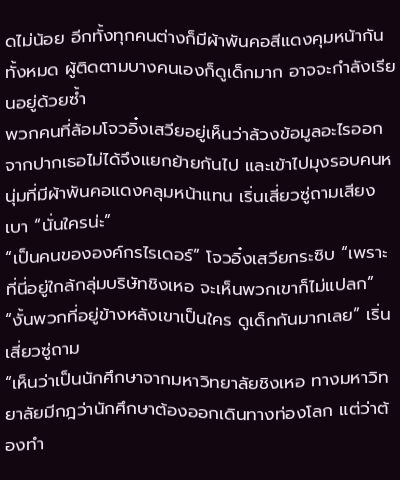ดไม่น้อย อีกทั้งทุกคนต่างก็มีผ้าพันคอสีแดงคุมหน้ากันทั้งหมด ผู้ติดตามบางคนเองก็ดูเด็กมาก อาจจะกำลังเรียนอยู่ด้วยซ้ำ
พวกคนที่ล้อมโจวอิ๋งเสวียอยู่เห็นว่าล้วงข้อมูลอะไรออกจากปากเธอไม่ได้จึงแยกย้ายกันไป และเข้าไปมุงรอบคนหนุ่มที่มีผ้าพันคอแดงคลุมหน้าแทน เริ่นเสี่ยวซู่ถามเสียงเบา “นั่นใครน่ะ”
“เป็นคนขององค์กรไรเดอร์” โจวอิ๋งเสวียกระซิบ “เพราะที่นี่อยู่ใกล้กลุ่มบริษัทชิงเหอ จะเห็นพวกเขาก็ไม่แปลก”
“งั้นพวกที่อยู่ข้างหลังเขาเป็นใคร ดูเด็กกันมากเลย” เริ่นเสี่ยวซู่ถาม
“เห็นว่าเป็นนักศึกษาจากมหาวิทยาลัยชิงเหอ ทางมหาวิทยาลัยมีกฎว่านักศึกษาต้องออกเดินทางท่องโลก แต่ว่าต้องทำ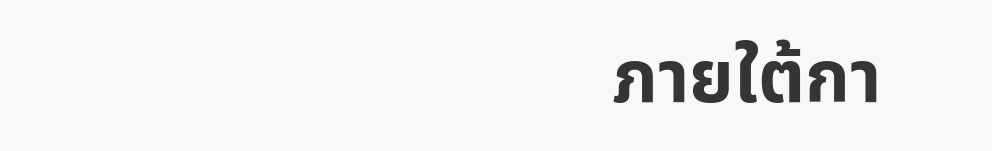ภายใต้กา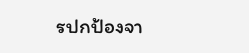รปกป้องจา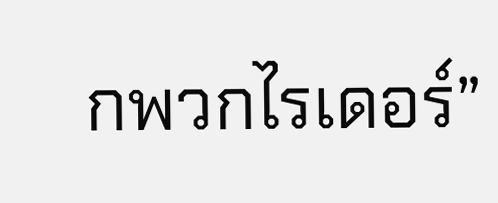กพวกไรเดอร์”